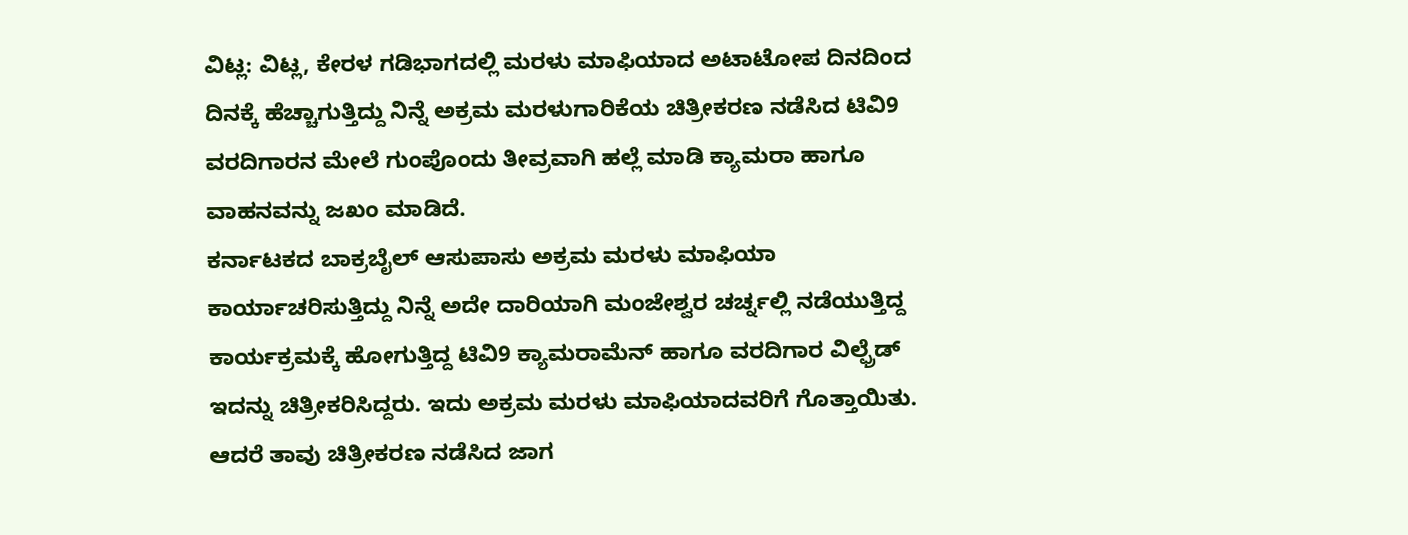ವಿಟ್ಲ: ವಿಟ್ಲ, ಕೇರಳ ಗಡಿಭಾಗದಲ್ಲಿ ಮರಳು ಮಾಫಿಯಾದ ಅಟಾಟೋಪ ದಿನದಿಂದ ದಿನಕ್ಕೆ ಹೆಚ್ಚಾಗುತ್ತಿದ್ದು ನಿನ್ನೆ ಅಕ್ರಮ ಮರಳುಗಾರಿಕೆಯ ಚಿತ್ರೀಕರಣ ನಡೆಸಿದ ಟಿವಿ9 ವರದಿಗಾರನ ಮೇಲೆ ಗುಂಪೊಂದು ತೀವ್ರವಾಗಿ ಹಲ್ಲೆ ಮಾಡಿ ಕ್ಯಾಮರಾ ಹಾಗೂ ವಾಹನವನ್ನು ಜಖಂ ಮಾಡಿದೆ.
ಕರ್ನಾಟಕದ ಬಾಕ್ರಬೈಲ್ ಆಸುಪಾಸು ಅಕ್ರಮ ಮರಳು ಮಾಫಿಯಾ ಕಾರ್ಯಾಚರಿಸುತ್ತಿದ್ದು ನಿನ್ನೆ ಅದೇ ದಾರಿಯಾಗಿ ಮಂಜೇಶ್ವರ ಚರ್ಚ್ನಲ್ಲಿ ನಡೆಯುತ್ತಿದ್ದ ಕಾರ್ಯಕ್ರಮಕ್ಕೆ ಹೋಗುತ್ತಿದ್ದ ಟಿವಿ9 ಕ್ಯಾಮರಾಮೆನ್ ಹಾಗೂ ವರದಿಗಾರ ವಿಲ್ಫ್ರೆಡ್ ಇದನ್ನು ಚಿತ್ರೀಕರಿಸಿದ್ದರು. ಇದು ಅಕ್ರಮ ಮರಳು ಮಾಫಿಯಾದವರಿಗೆ ಗೊತ್ತಾಯಿತು. ಆದರೆ ತಾವು ಚಿತ್ರೀಕರಣ ನಡೆಸಿದ ಜಾಗ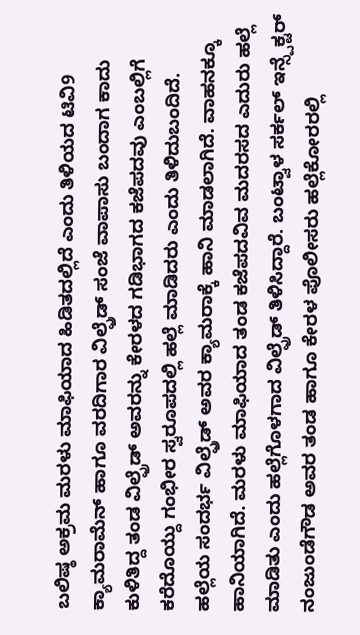ಬಲಿಷ್ಠ ಅಕ್ರಮ ಮರಳು ಮಾಫಿಯಾದ ಹಿಡಿತದಲ್ಲಿದೆ ಎಂದು ತಿಳಿಯದ ಟಿವಿ9 ಕ್ಯಾಮರಾಮೆನ್ ಹಾಗೂ ವರದಿಗಾರ ವಿಲ್ಫ್ರೆಡ್ ಸಂಜೆ ವಾಪಾಸು ಬಂದಾಗ ಕಾದು ಕುಳಿತಿದ್ದ ತಂಡ ವಿಲ್ಫ್ರೆಡ್ ಅವರನ್ನು ಕೇರಳದ ಗಡಿಭಾಗದ ಕಜೆಪದವು ಎಂಬಲ್ಲಿಗೆ ಕರೆದೊಯ್ದು ಗಂಭೀರ ಸ್ವರೂಪದಲ್ಲಿ ಹಲ್ಲೆ ಮಾಡಿದರು ಎಂದು ತಿಳಿದುಬಂದಿದೆ.
ಹಲ್ಲೆಯ ಸಂದರ್ಭ ವಿಲ್ಫ್ರೆಡ್ ಅವರ ಕ್ಯಾಮರಾಕ್ಕೆ ಹಾನಿ ಮಾಡಲಾಗಿದೆ. ವಾಹನಕ್ಕೂ ಹಾನಿಯಾಗಿದೆ. ಮರಳು ಮಾಫಿಯಾದ ತಂಡ ಕಜೆಪದವಿವ ಮದರಸದ ಎದುರು ಹಲ್ಲೆ ಮಾಡಿತು ಎಂದು ಹಲ್ಲೆಗೊಳಗಾದ ವಿಲ್ಫ್ರೆಡ್ ತಿಳಿಸಿದ್ದಾರೆ. ಬಂಟ್ವಾಳ ಸರ್ಕಲ್ ಇನ್ಸ್ಪೆಕ್ಟರ್ ನಂಜುಂಡೆಗೌಡ ಅವರ ತಂಡ ಹಾಗೂ ಕೇರಳ ಪೊಲೀಸರು ಹಲ್ಲೆಕೋರರಲ್ಲಿ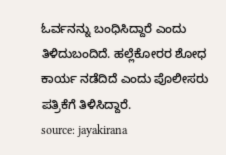ಓರ್ವನನ್ನು ಬಂಧಿಸಿದ್ದಾರೆ ಎಂದು ತಿಳಿದುಬಂದಿದೆ. ಹಲ್ಲೆಕೋರರ ಶೋಧ ಕಾರ್ಯ ನಡೆದಿದೆ ಎಂದು ಪೊಲೀಸರು ಪತ್ರಿಕೆಗೆ ತಿಳಿಸಿದ್ದಾರೆ.
source: jayakirana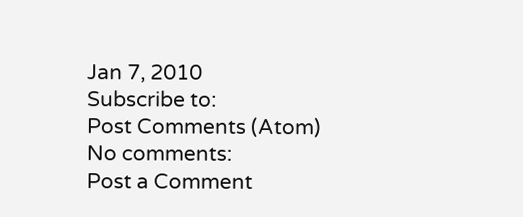Jan 7, 2010
Subscribe to:
Post Comments (Atom)
No comments:
Post a Comment